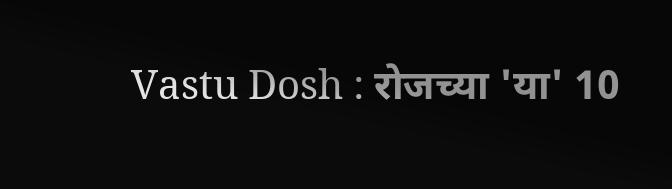Vastu Dosh : रोजच्या 'या' 10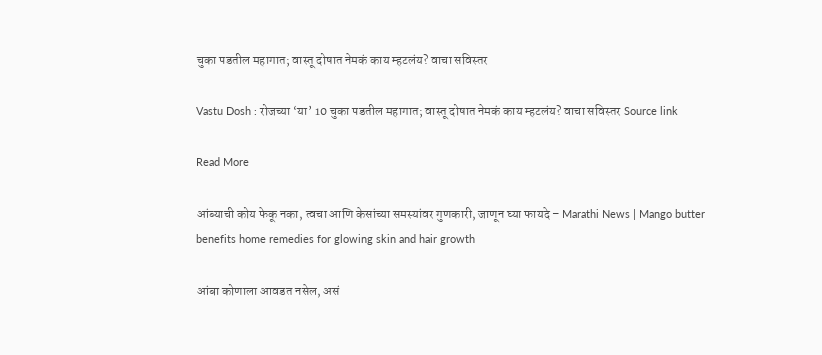चुका पडतील महागात; वास्तू दोषात नेमकं काय म्हटलंय? वाचा सविस्तर

Vastu Dosh : रोजच्या ‘या’ 10 चुका पडतील महागात; वास्तू दोषात नेमकं काय म्हटलंय? वाचा सविस्तर Source link

Read More

आंब्याची कोय फेकू नका, त्वचा आणि केसांच्या समस्यांवर गुणकारी, जाणून घ्या फायदे – Marathi News | Mango butter benefits home remedies for glowing skin and hair growth

आंबा कोणाला आवडत नसेल, असं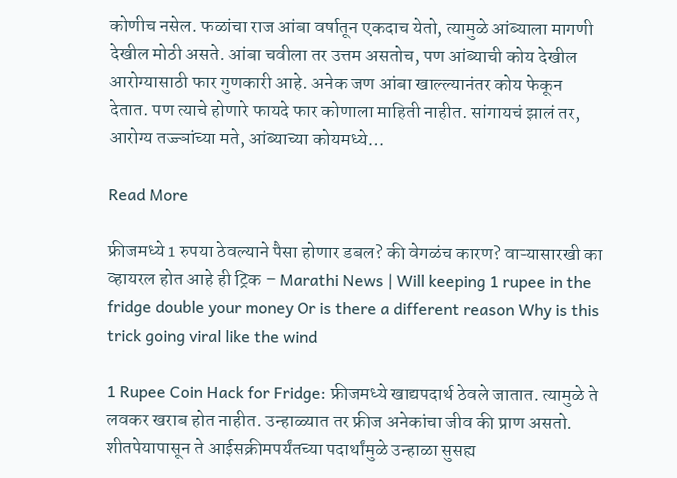कोणीच नसेल. फळांचा राज आंबा वर्षातून एकदाच येतो, त्यामुळे आंब्याला मागणी देखील मोठी असते. आंबा चवीला तर उत्तम असतोच, पण आंब्याची कोय देखील आरोग्यासाठी फार गुणकारी आहे. अनेक जण आंबा खाल्ल्यानंतर कोय फेकून देतात. पण त्याचे होणारे फायदे फार कोणाला माहिती नाहीत. सांगायचं झालं तर, आरोग्य तज्ज्ञांच्या मते, आंब्याच्या कोयमध्ये…

Read More

फ्रीजमध्ये 1 रुपया ठेवल्याने पैसा होणार डबल? की वेगळंच कारण? वाऱ्यासारखी का व्हायरल होत आहे ही ट्रिक – Marathi News | Will keeping 1 rupee in the fridge double your money Or is there a different reason Why is this trick going viral like the wind

1 Rupee Coin Hack for Fridge: फ्रीजमध्ये खाद्यपदार्थ ठेवले जातात. त्यामुळे ते लवकर खराब होत नाहीत. उन्हाळ्यात तर फ्रीज अनेकांचा जीव की प्राण असतो. शीतपेयापासून ते आईसक्रीमपर्यंतच्या पदार्थांमुळे उन्हाळा सुसह्य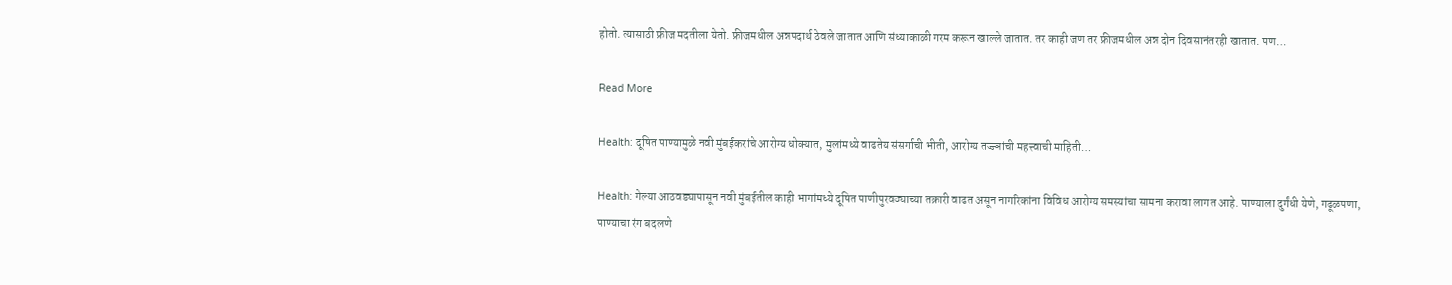होतो. त्यासाठी फ्रीज मदतीला येतो. फ्रीजमधील अन्नपदार्थ ठेवले जातात आणि संध्याकाळी गरम करून खाल्ले जातात. तर काही जण तर फ्रीजमधील अन्न दोन दिवसानंतरही खातात. पण…

Read More

Health: दूषित पाण्यामुळे नवी मुंबईकरांचे आरोग्य धोक्यात, मुलांमध्ये वाढतेय संसर्गाची भीती, आरोग्य तज्ज्ञांची महत्त्वाची माहिती…

Health: गेल्या आठवड्यापासून नवी मुंबईतील काही भागांमध्ये दूषित पाणीपुरवठ्याच्या तक्रारी वाढत असून नागरिकांना विविध आरोग्य समस्यांचा सामना करावा लागत आहे. पाण्याला दुर्गंधी येणे, गढूळपणा, पाण्याचा रंग बदलणे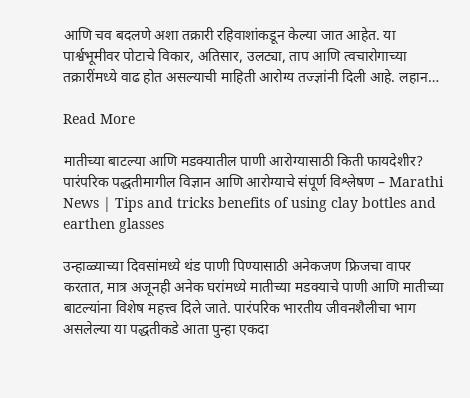आणि चव बदलणे अशा तक्रारी रहिवाशांकडून केल्या जात आहेत. या पार्श्वभूमीवर पोटाचे विकार, अतिसार, उलट्या, ताप आणि त्वचारोगाच्या तक्रारींमध्ये वाढ होत असल्याची माहिती आरोग्य तज्ज्ञांनी दिली आहे. लहान…

Read More

मातीच्या बाटल्या आणि मडक्यातील पाणी आरोग्यासाठी किती फायदेशीर? पारंपरिक पद्धतीमागील विज्ञान आणि आरोग्याचे संपूर्ण विश्लेषण – Marathi News | Tips and tricks benefits of using clay bottles and earthen glasses

उन्हाळ्याच्या दिवसांमध्ये थंड पाणी पिण्यासाठी अनेकजण फ्रिजचा वापर करतात, मात्र अजूनही अनेक घरांमध्ये मातीच्या मडक्याचे पाणी आणि मातीच्या बाटल्यांना विशेष महत्त्व दिले जाते. पारंपरिक भारतीय जीवनशैलीचा भाग असलेल्या या पद्धतीकडे आता पुन्हा एकदा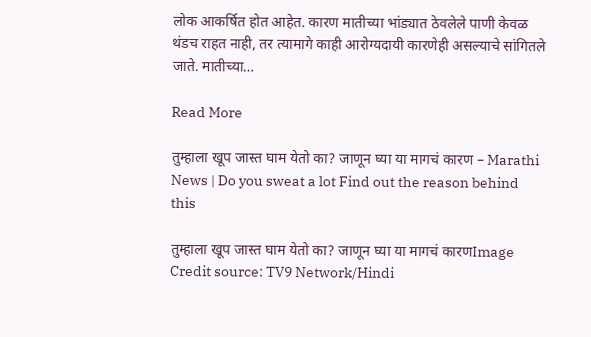लोक आकर्षित होत आहेत. कारण मातीच्या भांड्यात ठेवलेले पाणी केवळ थंडच राहत नाही, तर त्यामागे काही आरोग्यदायी कारणेही असल्याचे सांगितले जाते. मातीच्या…

Read More

तुम्हाला खूप जास्त घाम येतो का? जाणून घ्या या मागचं कारण – Marathi News | Do you sweat a lot Find out the reason behind this

तुम्हाला खूप जास्त घाम येतो का? जाणून घ्या या मागचं कारणImage Credit source: TV9 Network/Hindi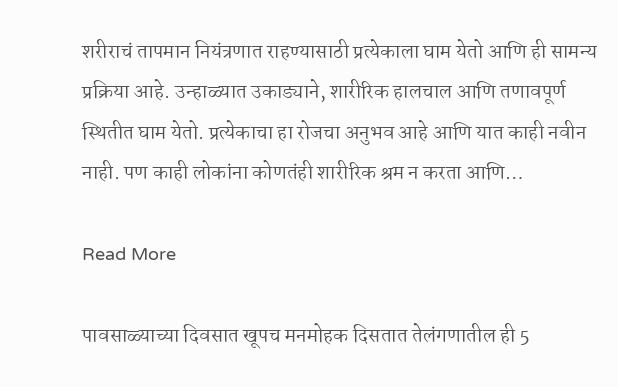शरीराचं तापमान नियंत्रणात राहण्यासाठी प्रत्येकाला घाम येतो आणि ही सामन्य प्रक्रिया आहे. उन्हाळ्यात उकाड्याने, शारीरिक हालचाल आणि तणावपूर्ण स्थितीत घाम येतो. प्रत्येकाचा हा रोजचा अनुभव आहे आणि यात काही नवीन नाही. पण काही लोकांना कोणतंही शारीरिक श्रम न करता आणि…

Read More

पावसाळ्याच्या दिवसात खूपच मनमोहक दिसतात तेलंगणातील ही 5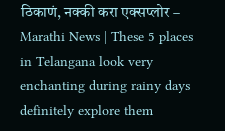ठिकाणं, नक्की करा एक्सप्लोर – Marathi News | These 5 places in Telangana look very enchanting during rainy days definitely explore them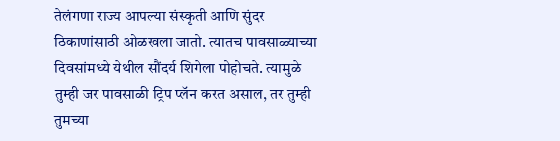तेलंगणा राज्य आपल्या संस्कृती आणि सुंदर ठिकाणांसाठी ओळखला जातो. त्यातच पावसाळ्याच्या दिवसांमध्ये येथील सौंदर्य शिगेला पोहोचते. त्यामुळे तुम्ही जर पावसाळी ट्रिप प्लॅन करत असाल, तर तुम्ही तुमच्या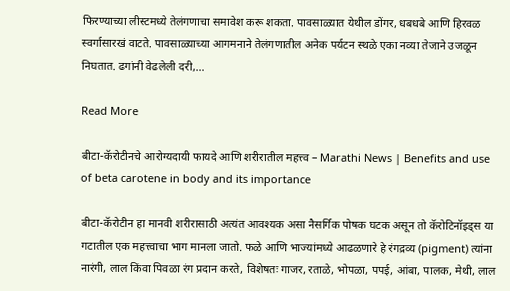फिरण्याच्या लीस्टमध्ये तेलंगणाचा समावेश करू शकता. पावसाळ्यात येथील डोंगर, धबधबे आणि हिरवळ स्वर्गासारखं वाटते. पावसाळ्याच्या आगमनाने तेलंगणातील अनेक पर्यटन स्थळे एका नव्या तेजाने उजळून निघतात. ढगांनी वेढलेली दरी,…

Read More

बीटा-कॅरोटीनचे आरोग्यदायी फायदे आणि शरीरातील महत्त्व – Marathi News | Benefits and use of beta carotene in body and its importance

बीटा-कॅरोटीन हा मानवी शरीरासाठी अत्यंत आवश्यक असा नैसर्गिक पोषक घटक असून तो कॅरोटिनॉइड्स या गटातील एक महत्त्वाचा भाग मानला जातो. फळे आणि भाज्यांमध्ये आढळणारे हे रंगद्रव्य (pigment) त्यांना नारंगी, लाल किंवा पिवळा रंग प्रदान करते, विशेषतः गाजर, रताळे, भोपळा, पपई, आंबा, पालक, मेथी, लाल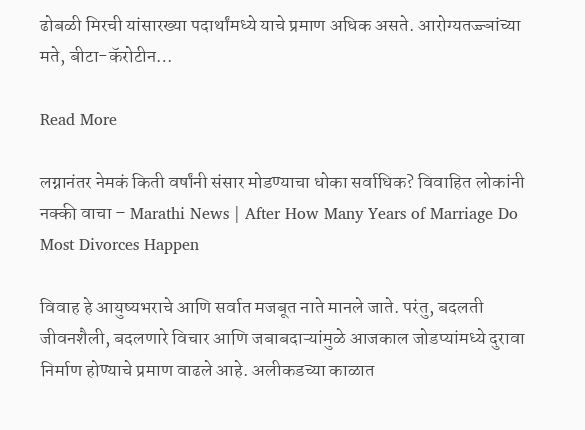ढोबळी मिरची यांसारख्या पदार्थांमध्ये याचे प्रमाण अधिक असते. आरोग्यतज्ज्ञांच्या मते, बीटा-कॅरोटीन…

Read More

लग्नानंतर नेमकं किती वर्षांनी संसार मोडण्याचा धोका सर्वाधिक? विवाहित लोकांनी नक्की वाचा – Marathi News | After How Many Years of Marriage Do Most Divorces Happen

विवाह हे आयुष्यभराचे आणि सर्वात मजबूत नाते मानले जाते. परंतु, बदलती जीवनशैली, बदलणारे विचार आणि जबाबदाऱ्यांमुळे आजकाल जोडप्यांमध्ये दुरावा निर्माण होण्याचे प्रमाण वाढले आहे. अलीकडच्या काळात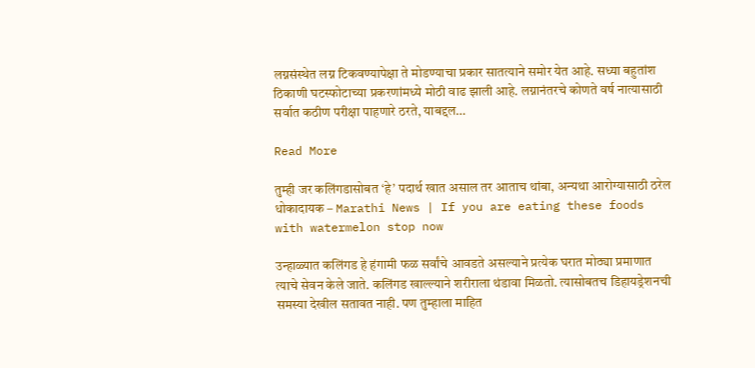लग्नसंस्थेत लग्न टिकवण्यापेक्षा ते मोडण्याचा प्रकार सातत्याने समोर येत आहे. सध्या बहुतांश ठिकाणी घटस्फोटाच्या प्रकरणांमध्ये मोठी वाढ झाली आहे. लग्नानंतरचे कोणते वर्ष नात्यासाठी सर्वात कठीण परीक्षा पाहणारे ठरते, याबद्दल…

Read More

तुम्ही जर कलिंगडासोबत ‘हे’ पदार्थ खात असाल तर आताच थांबा, अन्यथा आरोग्यासाठी ठरेल धोकादायक – Marathi News | If you are eating these foods with watermelon stop now

उन्हाळ्यात कलिंगड हे हंगामी फळ सर्वांचे आवडते असल्याने प्रत्येक घरात मोठ्या प्रमाणात त्याचे सेवन केले जाते. कलिंगड खाल्ल्याने शरीराला थंडावा मिळतो. त्यासोबतच डिहायड्रेशनची समस्या देखील सतावत नाही. पण तुम्हाला माहित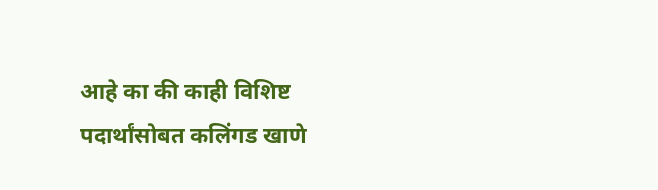आहे का की काही विशिष्ट पदार्थांसोबत कलिंगड खाणे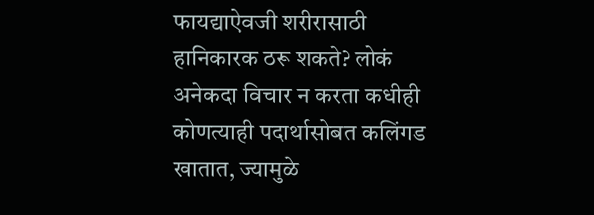फायद्याऐवजी शरीरासाठी हानिकारक ठरू शकते? लोकं अनेकदा विचार न करता कधीही कोणत्याही पदार्थासोबत कलिंगड खातात, ज्यामुळे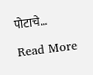पोटाचे…

Read More